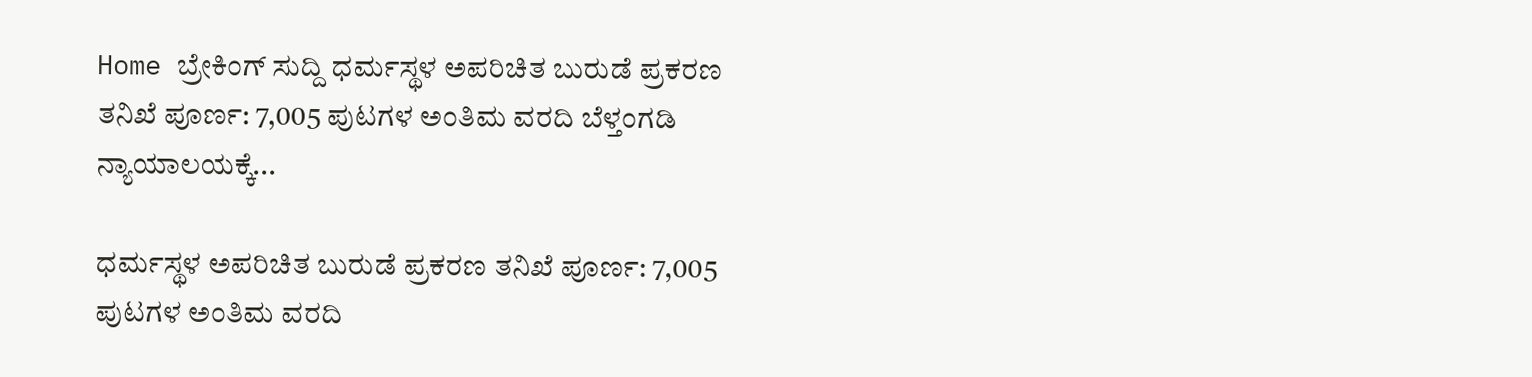Home ಬ್ರೇಕಿಂಗ್ ಸುದ್ದಿ ಧರ್ಮಸ್ಥಳ ಅಪರಿಚಿತ ಬುರುಡೆ ಪ್ರಕರಣ ತನಿಖೆ ಪೂರ್ಣ: 7,005 ಪುಟಗಳ ಅಂತಿಮ ವರದಿ ಬೆಳ್ತಂಗಡಿ ನ್ಯಾಯಾಲಯಕ್ಕೆ...

ಧರ್ಮಸ್ಥಳ ಅಪರಿಚಿತ ಬುರುಡೆ ಪ್ರಕರಣ ತನಿಖೆ ಪೂರ್ಣ: 7,005 ಪುಟಗಳ ಅಂತಿಮ ವರದಿ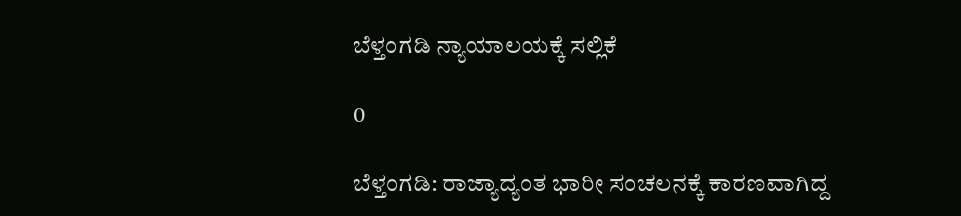ಬೆಳ್ತಂಗಡಿ ನ್ಯಾಯಾಲಯಕ್ಕೆ ಸಲ್ಲಿಕೆ

0

ಬೆಳ್ತಂಗಡಿ: ರಾಜ್ಯಾದ್ಯಂತ ಭಾರೀ ಸಂಚಲನಕ್ಕೆ ಕಾರಣವಾಗಿದ್ದ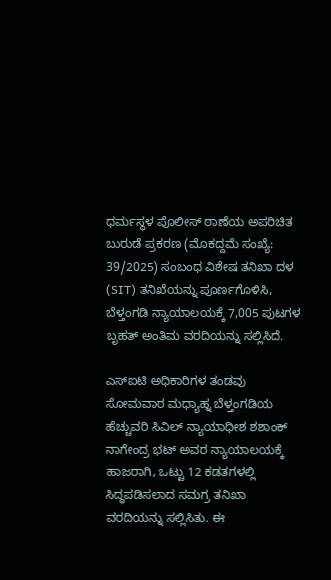ಧರ್ಮಸ್ಥಳ ಪೊಲೀಸ್ ಠಾಣೆಯ ಅಪರಿಚಿತ ಬುರುಡೆ ಪ್ರಕರಣ (ಮೊಕದ್ದಮೆ ಸಂಖ್ಯೆ: 39/2025) ಸಂಬಂಧ ವಿಶೇಷ ತನಿಖಾ ದಳ (SIT) ತನಿಖೆಯನ್ನು ಪೂರ್ಣಗೊಳಿಸಿ, ಬೆಳ್ತಂಗಡಿ ನ್ಯಾಯಾಲಯಕ್ಕೆ 7,005 ಪುಟಗಳ ಬೃಹತ್ ಅಂತಿಮ ವರದಿಯನ್ನು ಸಲ್ಲಿಸಿದೆ.

ಎಸ್‌ಐಟಿ ಅಧಿಕಾರಿಗಳ ತಂಡವು ಸೋಮವಾರ ಮಧ್ಯಾಹ್ನ ಬೆಳ್ತಂಗಡಿಯ ಹೆಚ್ಚುವರಿ ಸಿವಿಲ್ ನ್ಯಾಯಾಧೀಶ ಶಶಾಂಕ್ ನಾಗೇಂದ್ರ ಭಟ್ ಅವರ ನ್ಯಾಯಾಲಯಕ್ಕೆ ಹಾಜರಾಗಿ, ಒಟ್ಟು 12 ಕಡತಗಳಲ್ಲಿ ಸಿದ್ಧಪಡಿಸಲಾದ ಸಮಗ್ರ ತನಿಖಾ ವರದಿಯನ್ನು ಸಲ್ಲಿಸಿತು. ಈ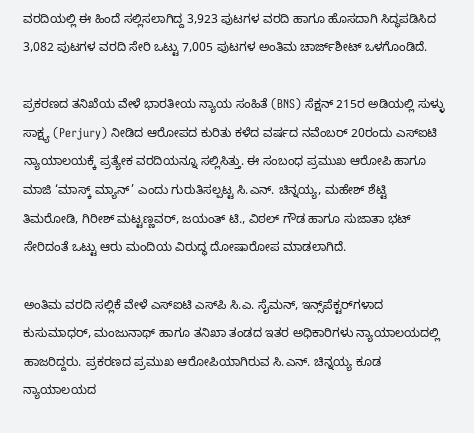ವರದಿಯಲ್ಲಿ ಈ ಹಿಂದೆ ಸಲ್ಲಿಸಲಾಗಿದ್ದ 3,923 ಪುಟಗಳ ವರದಿ ಹಾಗೂ ಹೊಸದಾಗಿ ಸಿದ್ಧಪಡಿಸಿದ 3,082 ಪುಟಗಳ ವರದಿ ಸೇರಿ ಒಟ್ಟು 7,005 ಪುಟಗಳ ಅಂತಿಮ ಚಾರ್ಜ್‌ಶೀಟ್ ಒಳಗೊಂಡಿದೆ.

ಪ್ರಕರಣದ ತನಿಖೆಯ ವೇಳೆ ಭಾರತೀಯ ನ್ಯಾಯ ಸಂಹಿತೆ (BNS) ಸೆಕ್ಷನ್ 215ರ ಅಡಿಯಲ್ಲಿ ಸುಳ್ಳು ಸಾಕ್ಷ್ಯ (Perjury) ನೀಡಿದ ಆರೋಪದ ಕುರಿತು ಕಳೆದ ವರ್ಷದ ನವೆಂಬರ್ 20ರಂದು ಎಸ್‌ಐಟಿ ನ್ಯಾಯಾಲಯಕ್ಕೆ ಪ್ರತ್ಯೇಕ ವರದಿಯನ್ನೂ ಸಲ್ಲಿಸಿತ್ತು. ಈ ಸಂಬಂಧ ಪ್ರಮುಖ ಆರೋಪಿ ಹಾಗೂ ಮಾಜಿ ‘ಮಾಸ್ಕ್ ಮ್ಯಾನ್’ ಎಂದು ಗುರುತಿಸಲ್ಪಟ್ಟ ಸಿ.ಎನ್. ಚಿನ್ನಯ್ಯ, ಮಹೇಶ್ ಶೆಟ್ಟಿ ತಿಮರೋಡಿ, ಗಿರೀಶ್ ಮಟ್ಟಣ್ಣವರ್, ಜಯಂತ್ ಟಿ., ವಿಠಲ್ ಗೌಡ ಹಾಗೂ ಸುಜಾತಾ ಭಟ್ ಸೇರಿದಂತೆ ಒಟ್ಟು ಆರು ಮಂದಿಯ ವಿರುದ್ಧ ದೋಷಾರೋಪ ಮಾಡಲಾಗಿದೆ.

ಅಂತಿಮ ವರದಿ ಸಲ್ಲಿಕೆ ವೇಳೆ ಎಸ್‌ಐಟಿ ಎಸ್‌ಪಿ ಸಿ.ಎ. ಸೈಮನ್, ಇನ್ಸ್‌ಪೆಕ್ಟರ್‌ಗಳಾದ ಕುಸುಮಾಧರ್, ಮಂಜುನಾಥ್ ಹಾಗೂ ತನಿಖಾ ತಂಡದ ಇತರ ಅಧಿಕಾರಿಗಳು ನ್ಯಾಯಾಲಯದಲ್ಲಿ ಹಾಜರಿದ್ದರು. ಪ್ರಕರಣದ ಪ್ರಮುಖ ಆರೋಪಿಯಾಗಿರುವ ಸಿ.ಎನ್. ಚಿನ್ನಯ್ಯ ಕೂಡ ನ್ಯಾಯಾಲಯದ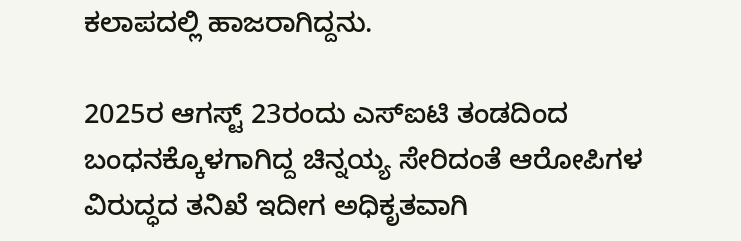ಕಲಾಪದಲ್ಲಿ ಹಾಜರಾಗಿದ್ದನು.

2025ರ ಆಗಸ್ಟ್ 23ರಂದು ಎಸ್‌ಐಟಿ ತಂಡದಿಂದ ಬಂಧನಕ್ಕೊಳಗಾಗಿದ್ದ ಚಿನ್ನಯ್ಯ ಸೇರಿದಂತೆ ಆರೋಪಿಗಳ ವಿರುದ್ಧದ ತನಿಖೆ ಇದೀಗ ಅಧಿಕೃತವಾಗಿ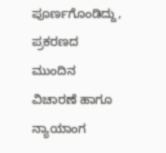ಪೂರ್ಣಗೊಂಡಿದ್ದು, ಪ್ರಕರಣದ ಮುಂದಿನ ವಿಚಾರಣೆ ಹಾಗೂ ನ್ಯಾಯಾಂಗ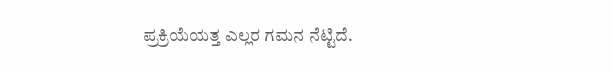ಪ್ರಕ್ರಿಯೆಯತ್ತ ಎಲ್ಲರ ಗಮನ ನೆಟ್ಟಿದೆ.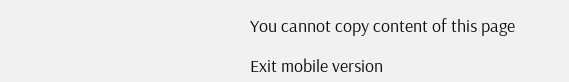You cannot copy content of this page

Exit mobile version